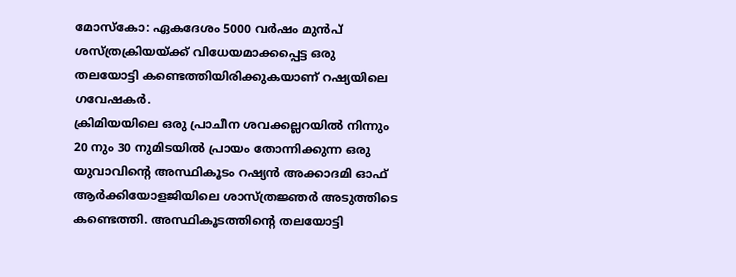മോസ്കോ: ഏകദേശം 5000 വർഷം മുൻപ് ശസ്ത്രക്രിയയ്ക്ക് വിധേയമാക്കപ്പെട്ട ഒരു തലയോട്ടി കണ്ടെത്തിയിരിക്കുകയാണ് റഷ്യയിലെ ഗവേഷകർ.
ക്രിമിയയിലെ ഒരു പ്രാചീന ശവക്കല്ലറയിൽ നിന്നും 20 നും 30 നുമിടയിൽ പ്രായം തോന്നിക്കുന്ന ഒരു യുവാവിന്റെ അസ്ഥികൂടം റഷ്യൻ അക്കാദമി ഓഫ് ആർക്കിയോളജിയിലെ ശാസ്ത്രജ്ഞർ അടുത്തിടെ കണ്ടെത്തി. അസ്ഥികൂടത്തിന്റെ തലയോട്ടി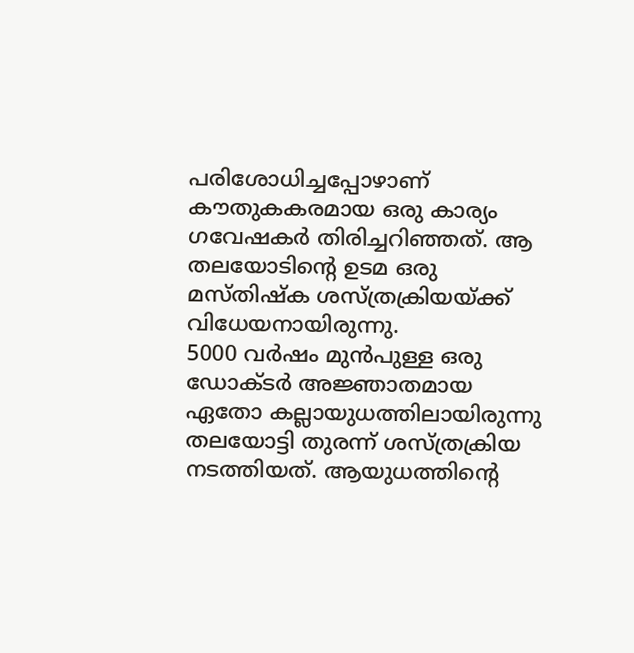പരിശോധിച്ചപ്പോഴാണ് കൗതുകകരമായ ഒരു കാര്യം ഗവേഷകർ തിരിച്ചറിഞ്ഞത്. ആ തലയോടിന്റെ ഉടമ ഒരു മസ്തിഷ്ക ശസ്ത്രക്രിയയ്ക്ക് വിധേയനായിരുന്നു.
5000 വർഷം മുൻപുള്ള ഒരു ഡോക്ടർ അജ്ഞാതമായ ഏതോ കല്ലായുധത്തിലായിരുന്നു തലയോട്ടി തുരന്ന് ശസ്ത്രക്രിയ നടത്തിയത്. ആയുധത്തിന്റെ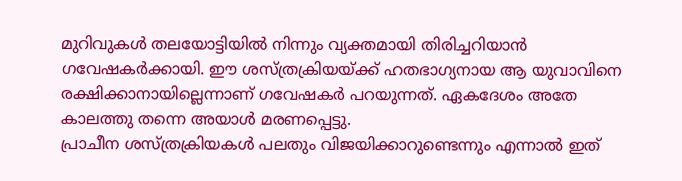മുറിവുകൾ തലയോട്ടിയിൽ നിന്നും വ്യക്തമായി തിരിച്ചറിയാൻ ഗവേഷകർക്കായി. ഈ ശസ്ത്രക്രിയയ്ക്ക് ഹതഭാഗ്യനായ ആ യുവാവിനെ രക്ഷിക്കാനായില്ലെന്നാണ് ഗവേഷകർ പറയുന്നത്. ഏകദേശം അതേ കാലത്തു തന്നെ അയാൾ മരണപ്പെട്ടു.
പ്രാചീന ശസ്ത്രക്രിയകൾ പലതും വിജയിക്കാറുണ്ടെന്നും എന്നാൽ ഇത്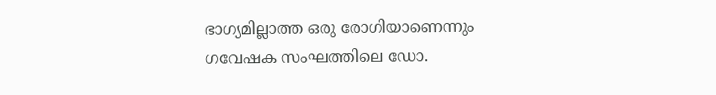ഭാഗ്യമില്ലാത്ത ഒരു രോഗിയാണെന്നും ഗവേഷക സംഘത്തിലെ ഡോ.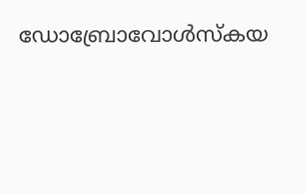ഡോബ്രോവോൾസ്കയ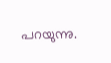പറയുന്നു.